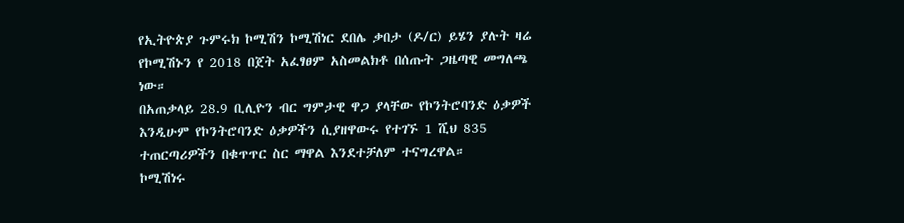የኢትዮጵያ ጉምሩክ ኮሚሽን ኮሚሽነር ደበሌ ቃበታ (ዶ/ር) ይሄን ያሉት ዛሬ የኮሚሽኑን የ 2018 በጀት አፈፃፀም አስመልክቶ በሰጡት ጋዜጣዊ መግለጫ ነው።
በአጠቃላይ 28.9 ቢሊዮን ብር ግምታዊ ዋጋ ያላቸው የኮንትሮባንድ ዕቃዎች እንዲሁም የኮንትሮባንድ ዕቃዎችን ሲያዘዋውሩ የተገኙ 1 ሺህ 835 ተጠርጣሪዎችን በቁጥጥር ስር ማዋል እንደተቻለም ተናግረዋል።
ኮሚሽነሩ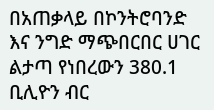በአጠቃላይ በኮንትሮባንድ እና ንግድ ማጭበርበር ሀገር ልታጣ የነበረውን 380.1 ቢሊዮን ብር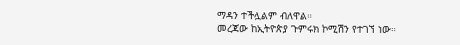ማዳን ተችሏልም ብለዋል።
መረጃው ከኢትዮጵያ ጉምሩክ ኮሚሽን የተገኘ ነው።